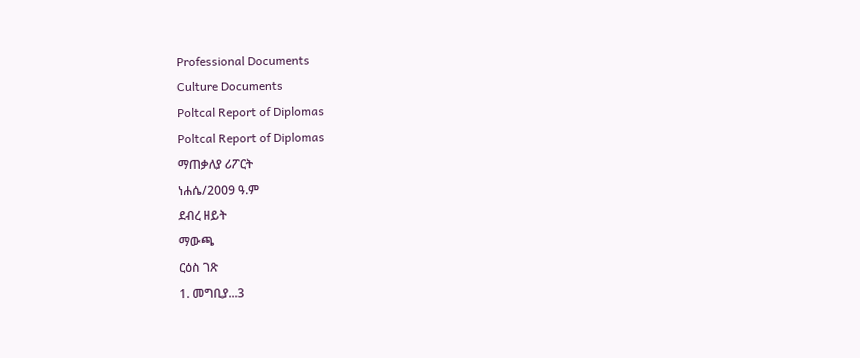Professional Documents
Culture Documents
Poltcal Report of Diplomas
Poltcal Report of Diplomas
ማጠቃለያ ሪፖርት
ነሐሴ/2009 ዓ.ም
ደብረ ዘይት
ማውጫ
ርዕስ ገጽ
1. መግቢያ...3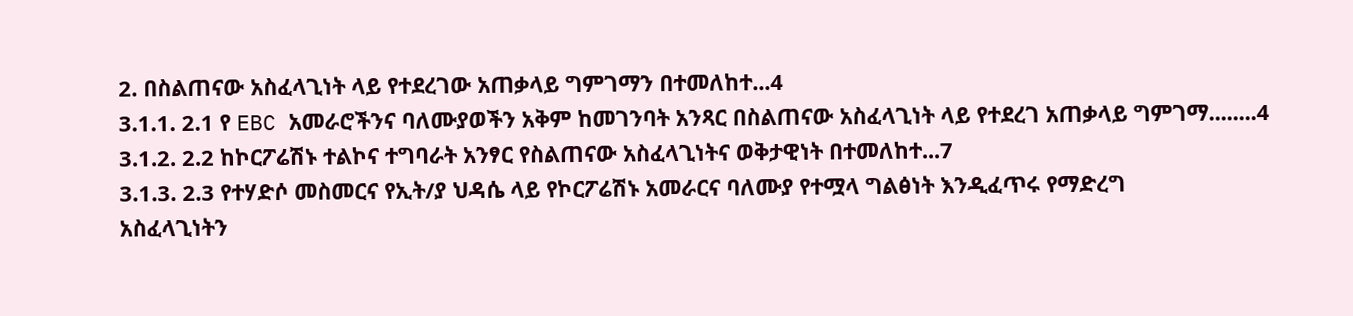2. በስልጠናው አስፈላጊነት ላይ የተደረገው አጠቃላይ ግምገማን በተመለከተ...4
3.1.1. 2.1 የ EBC አመራሮችንና ባለሙያወችን አቅም ከመገንባት አንጻር በስልጠናው አስፈላጊነት ላይ የተደረገ አጠቃላይ ግምገማ........4
3.1.2. 2.2 ከኮርፖሬሽኑ ተልኮና ተግባራት አንፃር የስልጠናው አስፈላጊነትና ወቅታዊነት በተመለከተ...7
3.1.3. 2.3 የተሃድሶ መስመርና የኢት/ያ ህዳሴ ላይ የኮርፖሬሽኑ አመራርና ባለሙያ የተሟላ ግልፅነት እንዲፈጥሩ የማድረግ
አስፈላጊነትን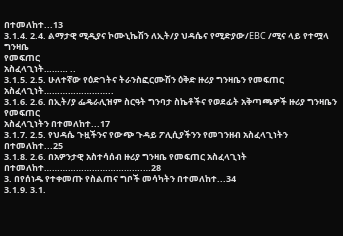በተመለከተ...13
3.1.4. 2.4. ልማታዊ ሚዲያና ኮሙኒኬሽን ለኢት/ያ ህዳሴና የሚድያው/EBC /ሚና ላይ የተሟላ ግንዛቤ
የመፍጠር
አስፈላጊነት……… ..
3.1.5. 2.5. ሁለተኛው የዕድገትና ትራንስፎርሙሽን ዕቅድ ዙሪያ ግንዛቤን የመፍጠር
አስፈላጊነት……………………..
3.1.6. 2.6. በኢት/ያ ፌዴራሊዝም ስርዓት ግንባታ ስኬቶችና የወደፊት አቅጣጫዎች ዙሪያ ግንዛቤን የመፍጠር
አስፈላጊነትን በተመለከተ...17
3.1.7. 2.5. የህዳሴ ጉዟችንና የውጭ ጉዳይ ፖሊሲያችንን የመገንዘብ አስፈላጊነትን በተመለከተ...25
3.1.8. 2.6. በአዎንታዊ አስተሳሰብ ዙሪያ ግንዛቤ የመፍጠር አስፈላጊነት በተመለከተ……………………………….…28
3. በየሰነዱ የተቀመጡ የስልጠና ግቦች መሳካትን በተመለከተ...34
3.1.9. 3.1.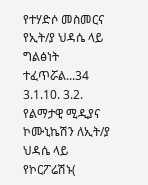የተሃድሶ መስመርና የኢት/ያ ህዳሴ ላይ ግልፅነት ተፈጥሯል...34
3.1.10. 3.2. የልማታዊ ሚዲያና ኮሙኒኬሽን ለኢት/ያ ህዳሴ ላይ የኮርፖሬሽኑ(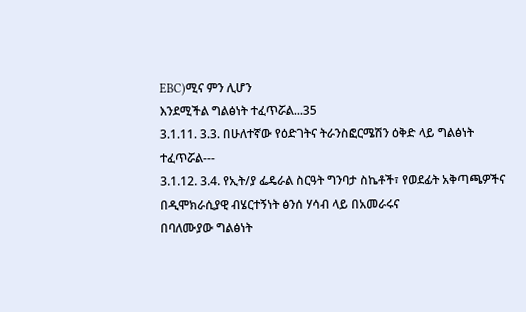EBC)ሚና ምን ሊሆን
እንደሚችል ግልፅነት ተፈጥሯል...35
3.1.11. 3.3. በሁለተኛው የዕድገትና ትራንስፎርሜሽን ዕቅድ ላይ ግልፅነት
ተፈጥሯል---
3.1.12. 3.4. የኢት/ያ ፌዴራል ስርዓት ግንባታ ስኬቶች፣ የወደፊት አቅጣጫዎችና በዲሞክራሲያዊ ብሄርተኝነት ፅንሰ ሃሳብ ላይ በአመራሩና
በባለሙያው ግልፅነት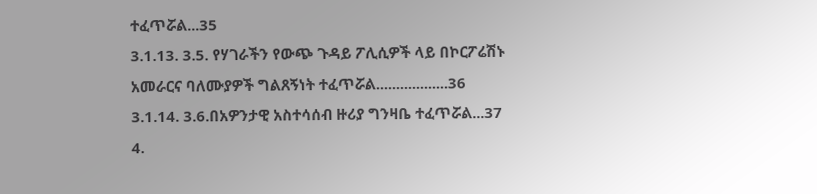ተፈጥሯል...35
3.1.13. 3.5. የሃገራችን የውጭ ጉዳይ ፖሊሲዎች ላይ በኮርፖሬሽኑ አመራርና ባለሙያዎች ግልጸኝነት ተፈጥሯል..................36
3.1.14. 3.6.በአዎንታዊ አስተሳሰብ ዙሪያ ግንዛቤ ተፈጥሯል...37
4.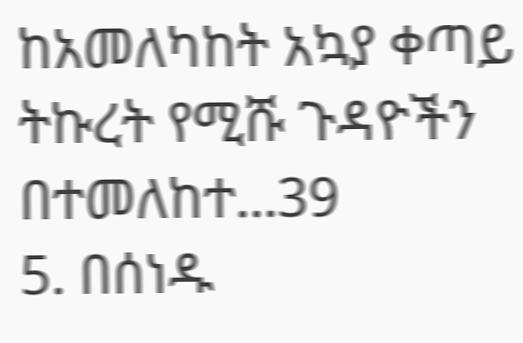ከአመለካከት አኳያ ቀጣይ ትኩረት የሚሹ ጉዳዮችን በተመለከተ...39
5. በሰነዱ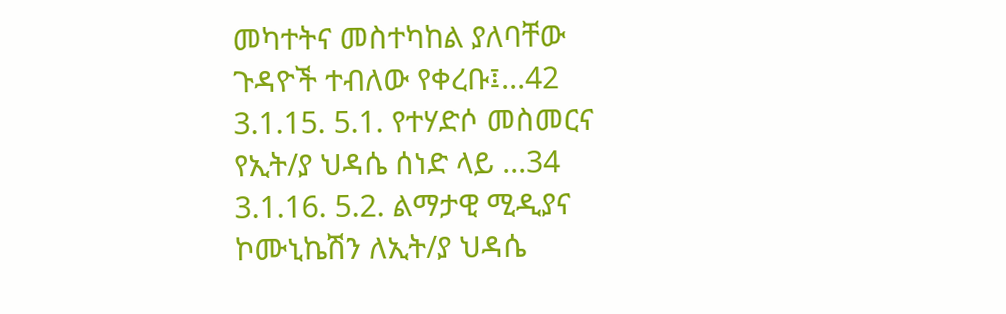መካተትና መስተካከል ያለባቸው ጉዳዮች ተብለው የቀረቡ፤...42
3.1.15. 5.1. የተሃድሶ መስመርና የኢት/ያ ህዳሴ ሰነድ ላይ ...34
3.1.16. 5.2. ልማታዊ ሚዲያና ኮሙኒኬሽን ለኢት/ያ ህዳሴ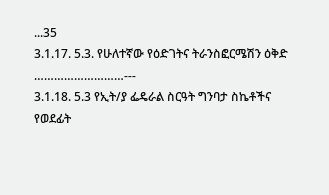...35
3.1.17. 5.3. የሁለተኛው የዕድገትና ትራንስፎርሜሽን ዕቅድ
………………………---
3.1.18. 5.3 የኢት/ያ ፌዴራል ስርዓት ግንባታ ስኬቶችና የወደፊት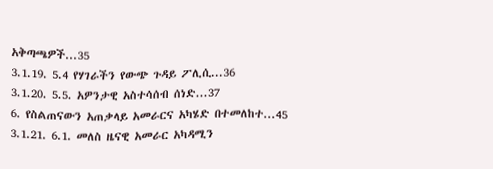አቅጣጫዎች...35
3.1.19. 5.4 የሃገራችን የውጭ ጉዳይ ፖሊሲ...36
3.1.20. 5.5. አዎንታዊ አስተሳሰብ ሰነድ...37
6. የስልጠናውን አጠቃላይ አመራርና አካሄድ በተመለከተ...45
3.1.21. 6.1. መለስ ዜናዊ አመራር አካዳሚን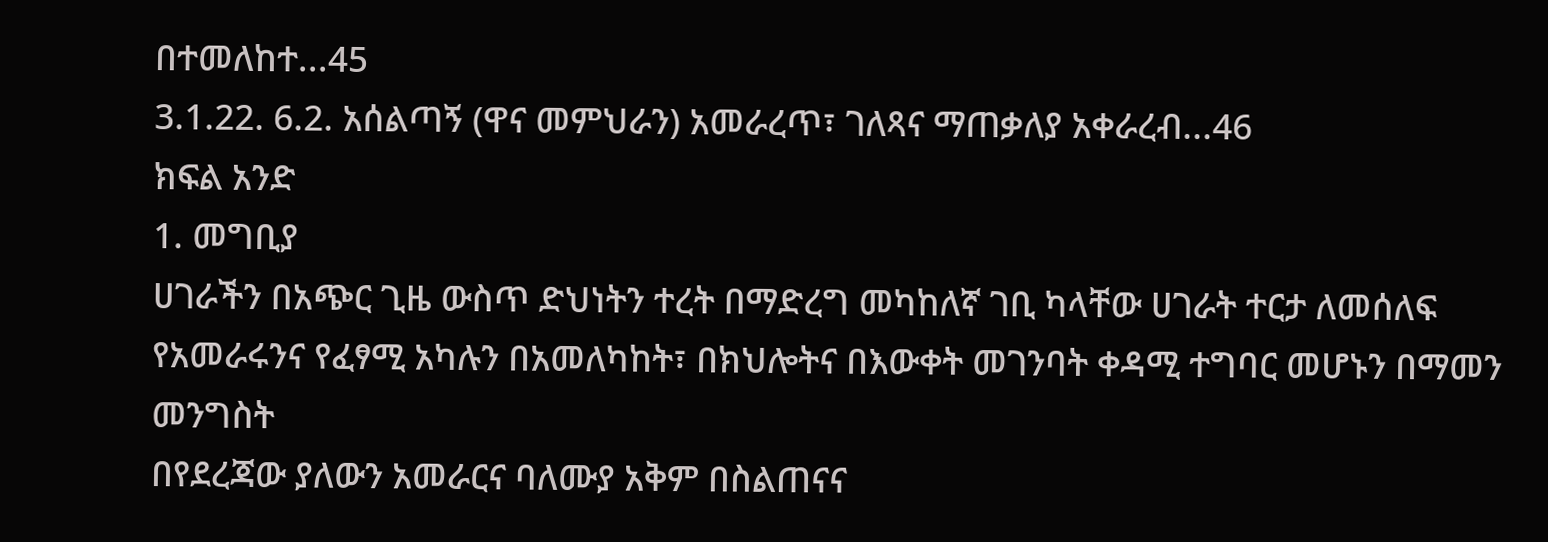በተመለከተ...45
3.1.22. 6.2. አሰልጣኝ (ዋና መምህራን) አመራረጥ፣ ገለጻና ማጠቃለያ አቀራረብ...46
ክፍል አንድ
1. መግቢያ
ሀገራችን በአጭር ጊዜ ውስጥ ድህነትን ተረት በማድረግ መካከለኛ ገቢ ካላቸው ሀገራት ተርታ ለመሰለፍ
የአመራሩንና የፈፃሚ አካሉን በአመለካከት፣ በክህሎትና በእውቀት መገንባት ቀዳሚ ተግባር መሆኑን በማመን መንግስት
በየደረጃው ያለውን አመራርና ባለሙያ አቅም በስልጠናና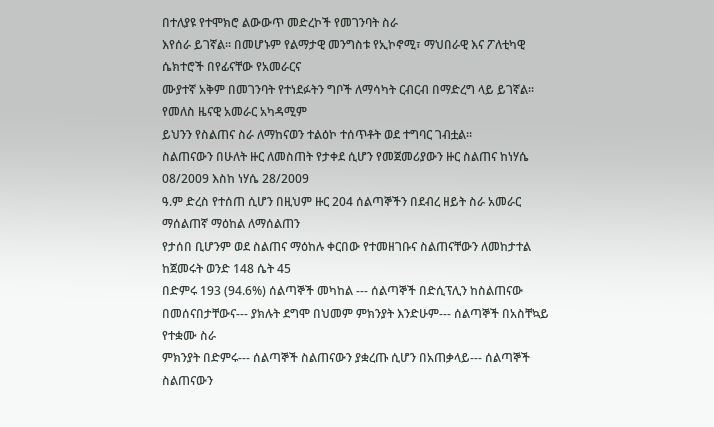በተለያዩ የተሞክሮ ልውውጥ መድረኮች የመገንባት ስራ
እየሰራ ይገኛል፡፡ በመሆኑም የልማታዊ መንግስቱ የኢኮኖሚ፣ ማህበራዊ እና ፖለቲካዊ ሴክተሮች በየፊናቸው የአመራርና
ሙያተኛ አቅም በመገንባት የተነደፉትን ግቦች ለማሳካት ርብርብ በማድረግ ላይ ይገኛል፡፡ የመለስ ዜናዊ አመራር አካዳሚም
ይህንን የስልጠና ስራ ለማከናወን ተልዕኮ ተሰጥቶት ወደ ተግባር ገብቷል፡፡
ስልጠናውን በሁለት ዙር ለመስጠት የታቀደ ሲሆን የመጀመሪያውን ዙር ስልጠና ከነሃሴ 08/2009 እስከ ነሃሴ 28/2009
ዓ.ም ድረስ የተሰጠ ሲሆን በዚህም ዙር 204 ሰልጣኞችን በደብረ ዘይት ስራ አመራር ማሰልጠኛ ማዕከል ለማሰልጠን
የታሰበ ቢሆንም ወደ ስልጠና ማዕከሉ ቀርበው የተመዘገቡና ስልጠናቸውን ለመከታተል ከጀመሩት ወንድ 148 ሴት 45
በድምሩ 193 (94.6%) ሰልጣኞች መካከል --- ሰልጣኞች በድሲፕሊን ከስልጠናው
በመሰናበታቸውና--- ያክሉት ደግሞ በህመም ምክንያት እንድሁም--- ሰልጣኞች በአስቸኳይ የተቋሙ ስራ
ምክንያት በድምሩ--- ሰልጣኞች ስልጠናውን ያቋረጡ ሲሆን በአጠቃላይ--- ሰልጣኞች ስልጠናውን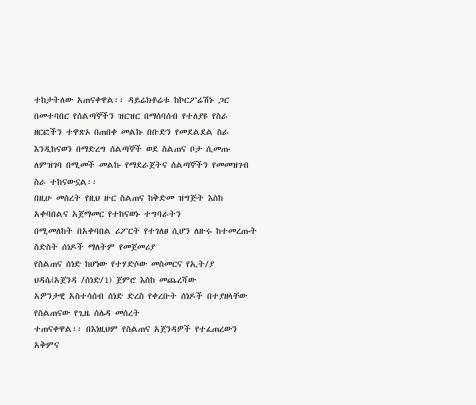ተከታትለው አጠናቀዋል፡፡ ዳይሬክቶሬቱ ከኮርፖሬሽኑ ጋር በመተባበር የሰልጣኞችን ዝርዝር በማሰባሰብ የተለያዩ የስራ
ዘርፎችን ተዋጽኦ በጠበቀ መልኩ በቡድን የመደልደል ስራ እንዲከናወን በማድረግ ሰልጣኞች ወደ ስልጠና ቦታ ሲመጡ
ለምዝገባ በሚመች መልኩ የማደራጀትና ሰልጣኞችን የመመዝገብ ስራ ተከናውኗል፡፡
በዚሁ መሰረት የዚህ ዙር ስልጠና ከቅድመ ዝግጅት እስከ አቀባበልና አጀማመር የተከናወኑ ተግባራትን
በሚመለከት በአቀባበል ሪፖርት የተገለፀ ሲሆን ለዙሩ ከተመረጡት ስድስት ሰነዶች ማለትም የመጀመሪያ
የስልጠና ሰነድ ከሆነው የተሃድሶው መስመርና የኢት/ያ ህዳሴ(አጀንዳ /ሰነድ/1) ጀምሮ እስከ መጨረሻው
አዎንታዊ አስተሳሰብ ሰነድ ድረስ የቀረቡት ሰነዶች በተያዘላቸው የስልጠናው የጊዜ ሰሌዳ መሰረት
ተጠናቀዋል፡፡ በእነዚህም የስልጠና አጀንዳዎች የተፈጠረውን አቅምና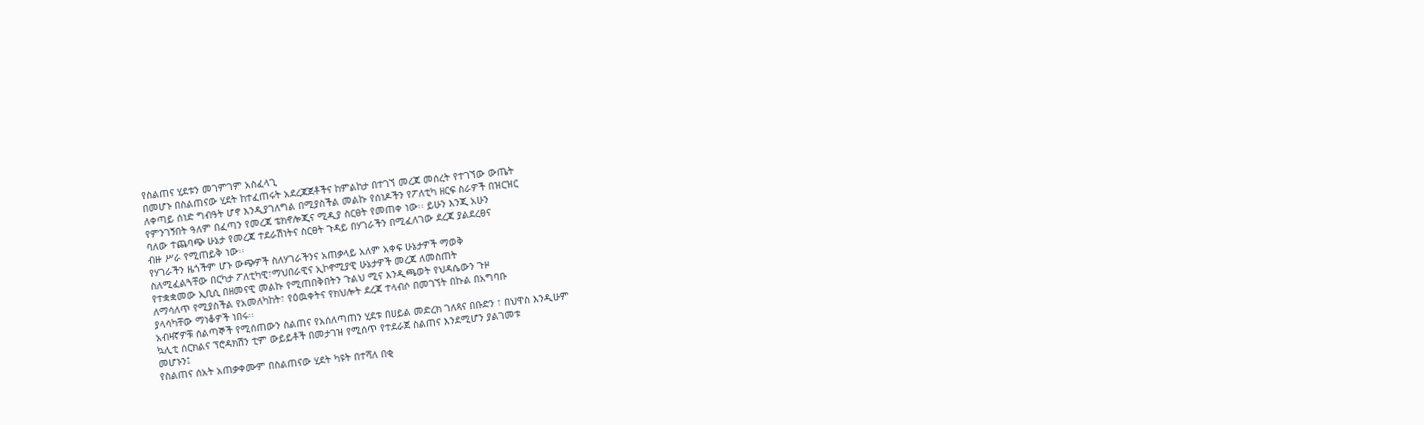የስልጠና ሂደቱን መገምገም አስፈላጊ
በመሆኑ በስልጠናው ሂደት ከተፈጠሩት አደረጃጀቶችና ከምልከታ በተገኘ መረጃ መሰረት የተገኘው ውጤት
ለቀጣይ ሰነድ ግብዓት ሆኖ እንዲያገለግል በሚያስችል መልኩ የሰነዶችን የፖለቲካ ዘርፍ ስራዎች በዝርዝር
የምንገኝበት ዓለም በፈጣን የመረጃ ቴክኖሎጂና ሚዲያ ስርፀት የመጠቀ ነው፡፡ ይሁን እንጂ አሁን
ባለው ተጨባጭ ሁኔታ የመረጃ ተደራሽነትና ስርፀት ጉዳይ በሃገራችን በሚፈለገው ደረጃ ያልደረፀና
ብዙ ሥራ የሚጠይቅ ነው፡፡
የሃገራችን ዜጎችም ሆኑ ውጭዎች ስለሃገራችንና አጠቃላይ አለም አቀፍ ሁኔታዎች ማወቅ
ስለሚፈልጓቸው በርካታ ፖለቲካዊ፣ማህበራዊና ኢኮኖሚያዊ ሁኔታዎች መረጃ ለመስጠት
የተቋቋመው ኢቢሲ በዘመናዊ መልኩ የሚጠበቅበትን ጉልህ ሚና እንዲጫወት የህዳሴውን ጉዞ
ለማሳለጥ የሚያስችል የአመለካከት፣ የዕዉቀትና የክህሎት ደረጃ ተላብሶ በመገኘት በኩል በአግባቡ
ያላሳካቸው ማነቆዎች ነበሩ፡፡
አብዛኛዎቹ ሰልጣኞች የሚሰጠውን ስልጠና የአሰለጣጠን ሂደቱ በሀይል መድረክ ገለጻና በቡድን ፣ በህዋስ እንዲሁም
ኳሊቲ ሰርክልና ፕሮዳክሽን ቲም ውይይቶች በመታገዝ የሚሰጥ የተደራጀ ስልጠና እንደሚሆን ያልገመቱ
መሆኑን፤
የስልጠና ሰአት አጠቃቀሙም በስልጠናው ሂደት ካዩት በተሻለ በቂ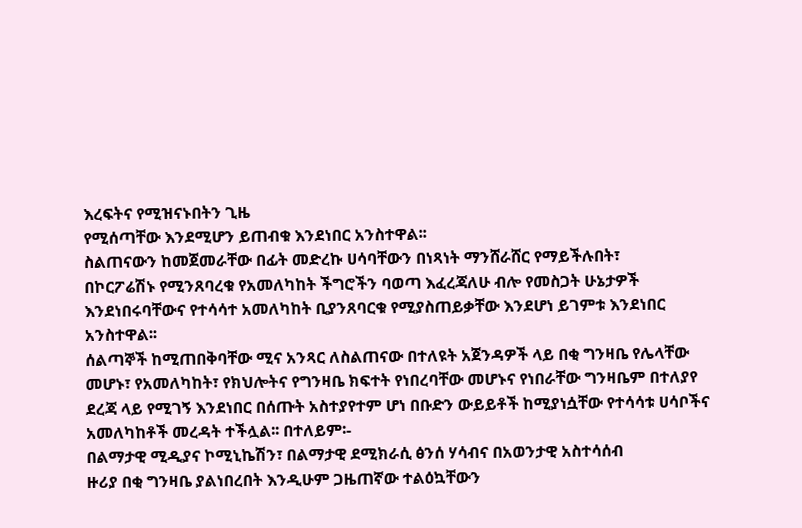እረፍትና የሚዝናኑበትን ጊዜ
የሚሰጣቸው እንደሚሆን ይጠብቁ እንደነበር አንስተዋል፡፡
ስልጠናውን ከመጀመራቸው በፊት መድረኩ ሀሳባቸውን በነጻነት ማንሸራሸር የማይችሉበት፣
በኮርፖሬሽኑ የሚንጸባረቁ የአመለካከት ችግሮችን ባወጣ እፈረጃለሁ ብሎ የመስጋት ሁኔታዎች
እንደነበሩባቸውና የተሳሳተ አመለካከት ቢያንጸባርቁ የሚያስጠይቃቸው እንደሆነ ይገምቱ እንደነበር
አንስተዋል፡፡
ሰልጣኞች ከሚጠበቅባቸው ሚና አንጻር ለስልጠናው በተለዩት አጀንዳዎች ላይ በቂ ግንዛቤ የሌላቸው
መሆኑ፣ የአመለካከት፣ የክህሎትና የግንዛቤ ክፍተት የነበረባቸው መሆኑና የነበራቸው ግንዛቤም በተለያየ
ደረጃ ላይ የሚገኝ እንደነበር በሰጡት አስተያየተም ሆነ በቡድን ውይይቶች ከሚያነሷቸው የተሳሳቱ ሀሳቦችና
አመለካከቶች መረዳት ተችሏል፡፡ በተለይም፡-
በልማታዊ ሚዲያና ኮሚኒኬሽን፣ በልማታዊ ደሚክራሲ ፅንሰ ሃሳብና በአወንታዊ አስተሳሰብ
ዙሪያ በቂ ግንዛቤ ያልነበረበት እንዲሁም ጋዜጠኛው ተልዕኳቸውን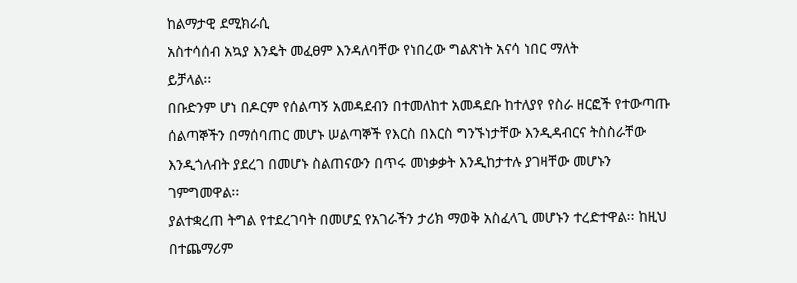ከልማታዊ ደሚክራሲ
አስተሳሰብ አኳያ እንዴት መፈፀም እንዳለባቸው የነበረው ግልጽነት አናሳ ነበር ማለት
ይቻላል፡፡
በቡድንም ሆነ በዶርም የሰልጣኝ አመዳደብን በተመለከተ አመዳደቡ ከተለያየ የስራ ዘርፎች የተውጣጡ
ሰልጣኞችን በማሰባጠር መሆኑ ሠልጣኞች የእርስ በእርስ ግንኙነታቸው እንዲዳብርና ትስስራቸው
እንዲጎለብት ያደረገ በመሆኑ ስልጠናውን በጥሩ መነቃቃት እንዲከታተሉ ያገዛቸው መሆኑን
ገምግመዋል፡፡
ያልተቋረጠ ትግል የተደረገባት በመሆኗ የአገራችን ታሪክ ማወቅ አስፈላጊ መሆኑን ተረድተዋል፡፡ ከዚህ
በተጨማሪም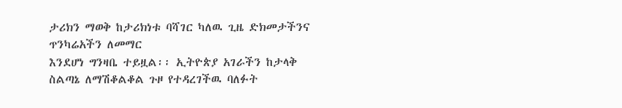ታሪክን ማወቅ ከታሪክነቱ ባሻገር ካለዉ ጊዜ ድክመታችንና ጥንካሬአችን ለመማር
እንደሆነ ግንዛቤ ተይዟል፡፡ ኢትዮጵያ አገራችን ከታላቅ ስልጣኔ ለማሽቆልቆል ጉዞ የተዳረገችዉ ባለፉት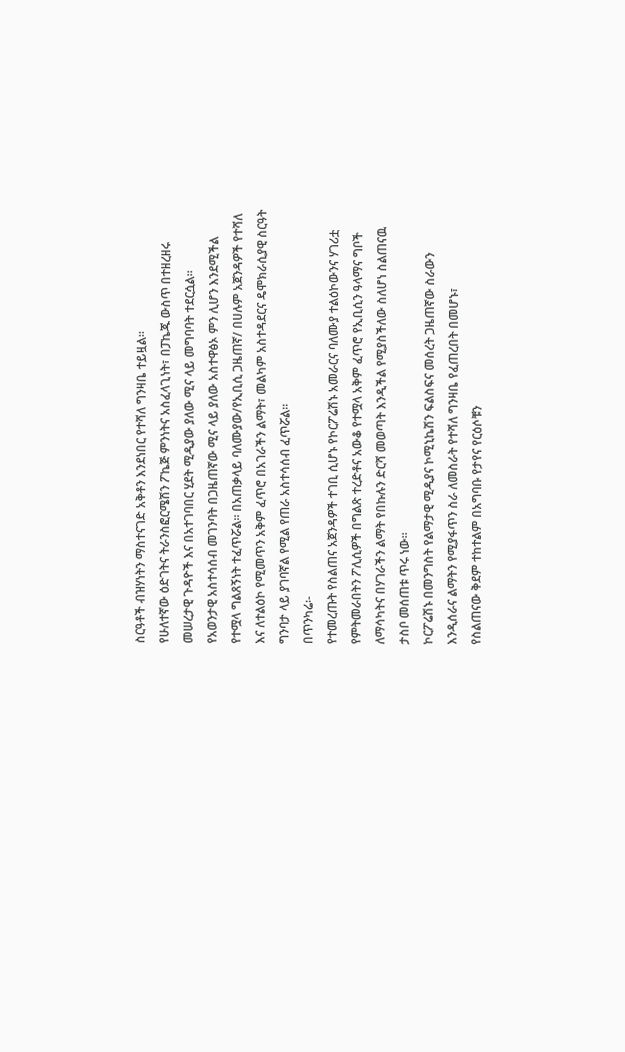ስርዓቶች ብዝሃነትን ማስተናገድ አቅቶን እንደነበር የተሻለ ግንዛቤ ተይዟል፡፡
የሁለተኛው ዕድገትና ትራንስፎርሜሽን ፖኬጅ ምንነትና አስፈላጊነት፣ በፓኬጁ ውስጥ በተዘረዘሩ
መሠረታዊ ጉዳዮች እና በአተገባበር ሂደት ሚዲያው ያለው ሚና ላይ መግባባት ተደርሷል፡፡
የአወንታዊ አስተሳሰብ መገንባት በጋዜጠኛው ሚና ላይ ያለው አስተዋፅኦ ምን ሊሆን እንደሚችል
የተሟላ ግልጸኝነት ተፈጥሯል፡፡ በአጠቃላይ ባለሙያው/የኢቢሲ ጋዜጠኛ/ በሀሉም አጀንዳዎች የተሻለ
እና ለተልዕኮ የሚመጥን አቅም ፈጥሮ በአገራችን ልማት፣ መልካም አስተዳደርና ዴሞክራሲያዊ ስርዓት
ግንባታ ላይ ያገባኛል የሚል የጠራ አስተሳሰብ ፈጥሯል፡፡
በጥንካሬ፡-
የተመረጡት የስልጠና አጀንዳዎች ተገቢ ሲሆኑ የኮርፖሬሽኑ አመራርና ባለሙያ ተልዕኮውንና ሃገሪቷ
የምትመራበትን ፖሊሲዎች በግልጽ ተረድቶና አውቆ የተሟላ አቅም ፈጥሮ የኢቢሲን ዓላማና ግቦች
ለማሳካትና በሃገራችን ልማት የበኩሉን ድርሻ መወጣት እንዲችል የሚያስችለው ስለሆነ ስልጠናዉ
ታስቦ መሰጠቱ ጥሩ ነው፡፡
ኮርፖሬሽኑ በመንግስት የልማታዊ ሚዲያና ኮሚኒኬሽን ፍልስፍና መሰረት ጋዜጠኛው ስራውን
እንዲሰራና ልማትን የሚያፋጥን ስራ ለመስራት የተሻለ ግንዛቤ የፈጠረበት በመሆኑ፣
የስልጠናው ቅደም ተከተልም በአግባቡ የታየና የርዕሶቹን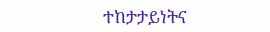ተከታታይነትና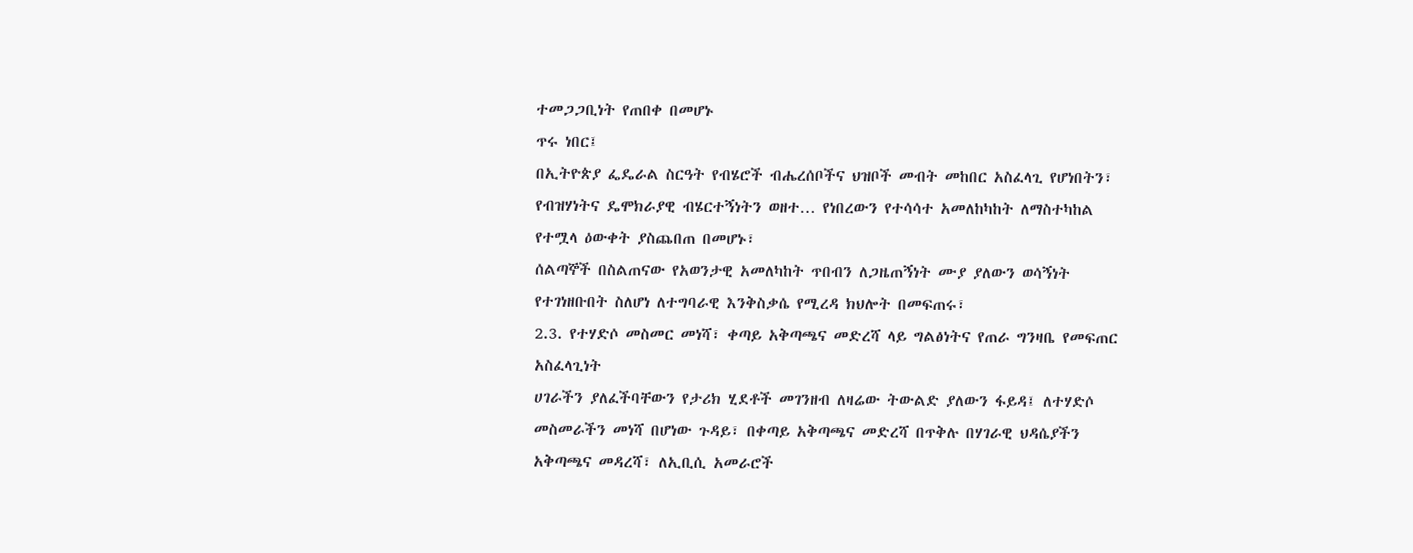ተመጋጋቢነት የጠበቀ በመሆኑ
ጥሩ ነበር፤
በኢትዮጵያ ፌዴራል ስርዓት የብሄሮች ብሔረሰቦችና ህዝቦች መብት መከበር አስፈላጊ የሆነበትን፣
የብዝሃነትና ዴሞክራያዊ ብሄርተኝነትን ወዘተ… የነበረውን የተሳሳተ አመለከካከት ለማስተካከል
የተሟላ ዕውቀት ያስጨበጠ በመሆኑ፣
ሰልጣኞች በስልጠናው የአወንታዊ አመለካከት ጥበብን ለጋዜጠኝነት ሙያ ያለውን ወሳኝነት
የተገነዘቡበት ስለሆነ ለተግባራዊ እንቅስቃሴ የሚረዳ ክህሎት በመፍጠሩ፣
2.3. የተሃድሶ መስመር መነሻ፣ ቀጣይ አቅጣጫና መድረሻ ላይ ግልፅነትና የጠራ ግንዛቤ የመፍጠር
አስፈላጊነት
ሀገራችን ያለፈችባቸውን የታሪክ ሂደቶች መገንዘብ ለዛሬው ትውልድ ያለውን ፋይዳ፤ ለተሃድሶ
መስመራችን መነሻ በሆነው ጉዳይ፣ በቀጣይ አቅጣጫና መድረሻ በጥቅሉ በሃገራዊ ህዳሴያችን
አቅጣጫና መዳረሻ፣ ለኢቢሲ አመራሮች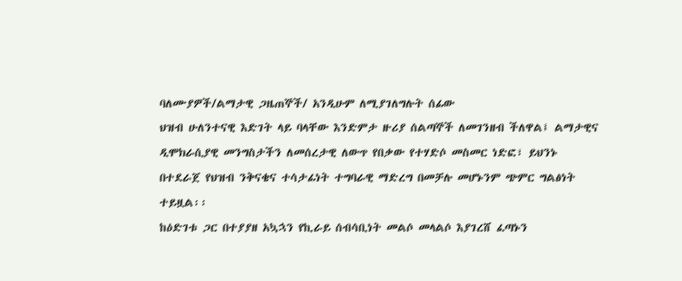ባለሙያዎች/ልማታዊ ጋዜጠኞች/ አንዲሁም ለሚያገለግሉት ሰፊው
ህዝብ ሁለንተናዊ እድገት ላይ ባላቸው እንድምታ ዙሪያ ሰልጣኞች ለመገንዘብ ችለዋል፤ ልማታዊና
ዲሞክራሲያዊ መንግስታችን ለመሰረታዊ ለውጥ የበቃው የተሃድሶ መስመር ነድፎ፣ ይህንኑ
በተደራጀ የህዝብ ንቅናቄና ተሳታፊነት ተግባራዊ ማድረግ በመቻሉ መሆኑንም ጭምር ግልፅነት
ተይዟል፡፡
ከዕድገቱ ጋር በተያያዘ አኳኋን የኪራይ ሰብሳቢነት መልሶ መላልሶ እያገረሸ ፈጣኑን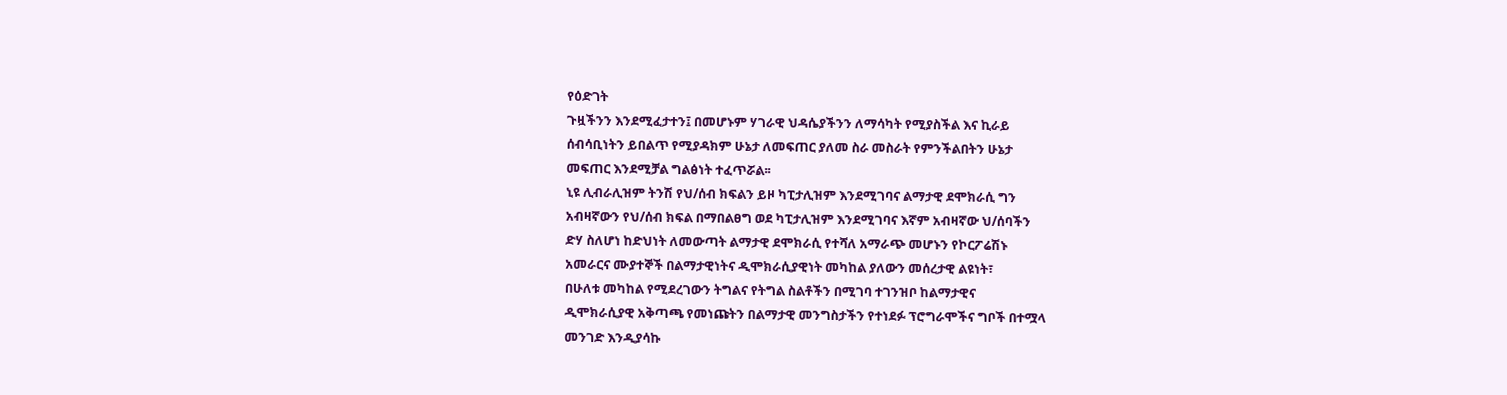የዕድገት
ጉዟችንን እንደሚፈታተን፤ በመሆኑም ሃገራዊ ህዳሴያችንን ለማሳካት የሚያስችል እና ኪራይ
ሰብሳቢነትን ይበልጥ የሚያዳክም ሁኔታ ለመፍጠር ያለመ ስራ መስራት የምንችልበትን ሁኔታ
መፍጠር እንደሚቻል ግልፅነት ተፈጥሯል፡፡
ኒዩ ሊብራሊዝም ትንሽ የህ/ሰብ ክፍልን ይዞ ካፒታሊዝም እንደሚገባና ልማታዊ ደሞክራሲ ግን
አብዛኛውን የህ/ሰብ ክፍል በማበልፀግ ወደ ካፒታሊዝም እንደሚገባና እኛም አብዛኛው ህ/ሰባችን
ድሃ ስለሆነ ከድህነት ለመውጣት ልማታዊ ደሞክራሲ የተሻለ አማራጭ መሆኑን የኮርፖሬሽኑ
አመራርና ሙያተኞች በልማታዊነትና ዲሞክራሲያዊነት መካከል ያለውን መሰረታዊ ልዩነት፣
በሁለቱ መካከል የሚደረገውን ትግልና የትግል ስልቶችን በሚገባ ተገንዝቦ ከልማታዊና
ዲሞክራሲያዊ አቅጣጫ የመነጩትን በልማታዊ መንግስታችን የተነደፉ ፕሮግራሞችና ግቦች በተሟላ
መንገድ እንዲያሳኩ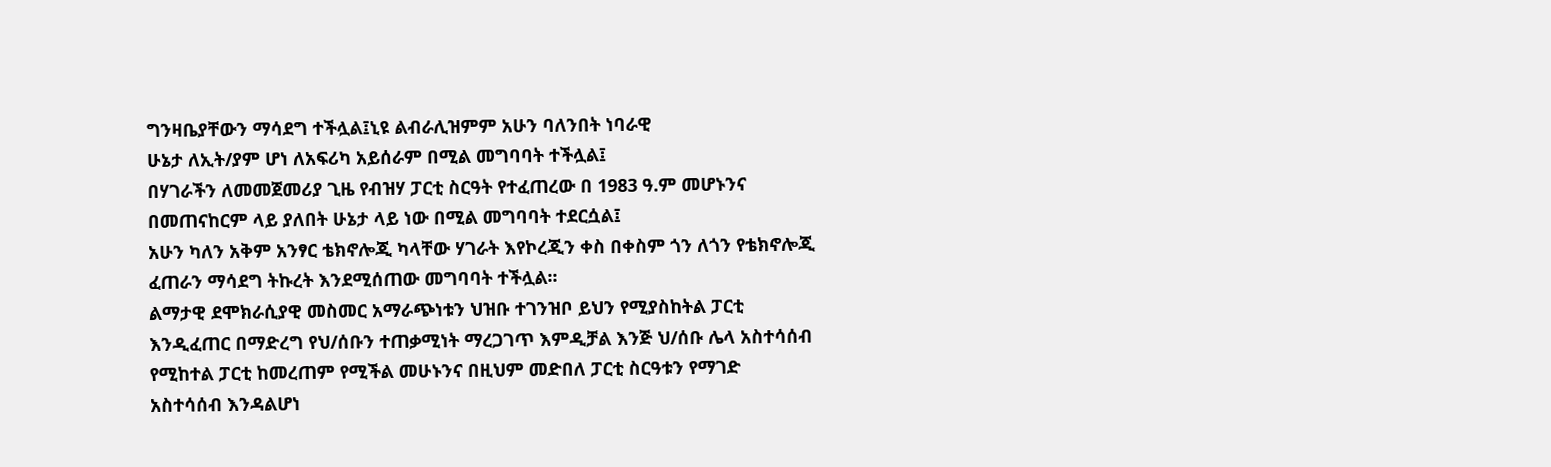ግንዛቤያቸውን ማሳደግ ተችሏል፤ኒዩ ልብራሊዝምም አሁን ባለንበት ነባራዊ
ሁኔታ ለኢት/ያም ሆነ ለአፍሪካ አይሰራም በሚል መግባባት ተችሏል፤
በሃገራችን ለመመጀመሪያ ጊዜ የብዝሃ ፓርቲ ስርዓት የተፈጠረው በ 1983 ዓ.ም መሆኑንና
በመጠናከርም ላይ ያለበት ሁኔታ ላይ ነው በሚል መግባባት ተደርሷል፤
አሁን ካለን አቅም አንፃር ቴክኖሎጂ ካላቸው ሃገራት እየኮረጂን ቀስ በቀስም ጎን ለጎን የቴክኖሎጂ
ፈጠራን ማሳደግ ትኩረት እንደሚሰጠው መግባባት ተችሏል፡፡
ልማታዊ ደሞክራሲያዊ መስመር አማራጭነቱን ህዝቡ ተገንዝቦ ይህን የሚያስከትል ፓርቲ
እንዲፈጠር በማድረግ የህ/ሰቡን ተጠቃሚነት ማረጋገጥ እምዲቻል እንጅ ህ/ሰቡ ሌላ አስተሳሰብ
የሚከተል ፓርቲ ከመረጠም የሚችል መሁኑንና በዚህም መድበለ ፓርቲ ስርዓቱን የማገድ
አስተሳሰብ እንዳልሆነ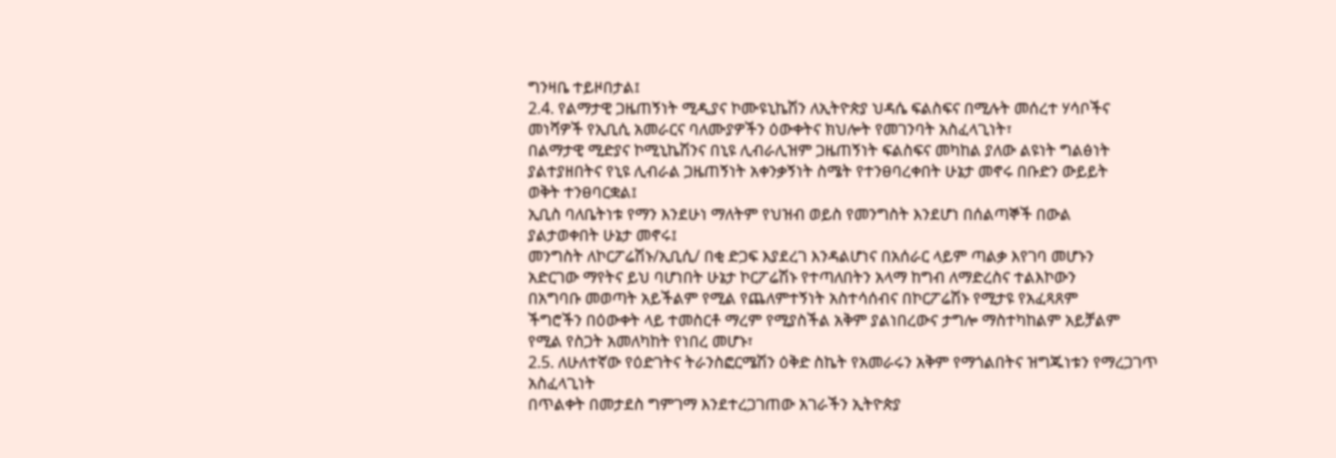ግንዛቤ ተይዞበታል፤
2.4. የልማታዊ ጋዜጠኝነት ሚዲያና ኮሙዩኒኬሽን ለኢትዮጵያ ህዳሴ ፍልስፍና በሚሉት መሰረተ ሃሳቦችና
መነሻዎች የኢቢሲ አመራርና ባለሙያዎችን ዕውቀትና ክህሎት የመገንባት አስፈላጊነት፣
በልማታዊ ሚድያና ኮሚኒኬሽንና በኒዩ ሊብራሊዝም ጋዜጠኝነት ፍልስፍና መካከል ያለው ልዩነት ግልፅነት
ያልተያዘበትና የኒዩ ሊብራል ጋዜጠኝነት አቀንቃኝነት ስሜት የተንፀባረቀበት ሁኔታ መኖሩ በቡድን ውይይት
ወቅት ተንፀባርቋል፤
ኢቢስ ባለቤትነቱ የማን እንደሁነ ማለትም የህዝብ ወይስ የመንግስት እንደሆነ በሰልጣኞች በውል
ያልታወቀበት ሁኔታ መኖሩ፤
መንግስት ለኮርፖሬሽኑ/ኢቢሲ/ በቂ ድጋፍ እያደረገ እንዳልሆነና በአሰራር ላይም ጣልቃ እየገባ መሆኑን
አድርገው ማየትና ይህ ባሆነበት ሁኔታ ኮርፖሬሽኑ የተጣለበትን አላማ ከግብ ለማድረስና ተልእኮውን
በአግባቡ መወጣት አይችልም የሚል የጨለምተኝነት አስተሳሰብና በኮርፖሬሽኑ የሚታዩ የአፈጻጸም
ችግሮችን በዕውቀት ላይ ተመስርቶ ማረም የሚያስችል አቅም ያልነበረውና ታግሎ ማስተካከልም አይቻልም
የሚል የስጋት አመለካከት የነበረ መሆኑ፣
2.5. ለሁለተኛው የዕድገትና ትራንስፎርሜሽን ዕቅድ ስኬት የአመራሩን አቅም የማጎልበትና ዝግጁነቱን የማረጋገጥ
አስፈላጊነት
በጥልቀት በመታደስ ግምገማ እንደተረጋገጠው አገራችን ኢትዮጵያ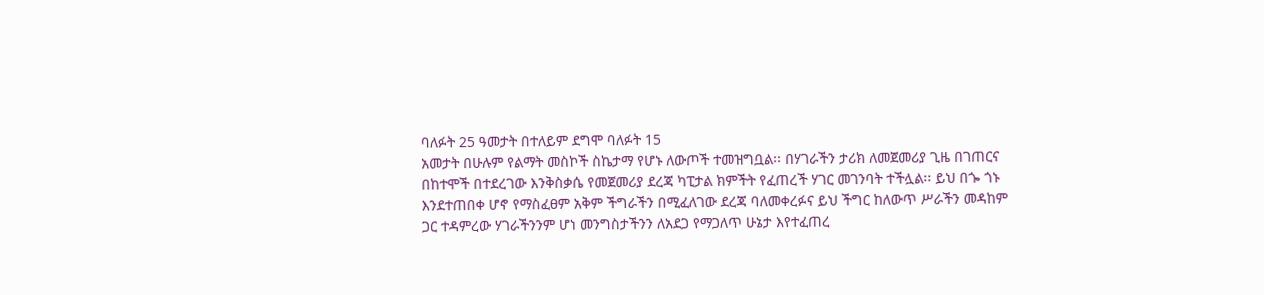ባለፉት 25 ዓመታት በተለይም ደግሞ ባለፉት 15
አመታት በሁሉም የልማት መስኮች ስኬታማ የሆኑ ለውጦች ተመዝግቧል፡፡ በሃገራችን ታሪክ ለመጀመሪያ ጊዜ በገጠርና
በከተሞች በተደረገው እንቅስቃሴ የመጀመሪያ ደረጃ ካፒታል ክምችት የፈጠረች ሃገር መገንባት ተችሏል፡፡ ይህ በጐ ጎኑ
እንደተጠበቀ ሆኖ የማስፈፀም አቅም ችግራችን በሚፈለገው ደረጃ ባለመቀረፉና ይህ ችግር ከለውጥ ሥራችን መዳከም
ጋር ተዳምረው ሃገራችንንም ሆነ መንግስታችንን ለአደጋ የማጋለጥ ሁኔታ እየተፈጠረ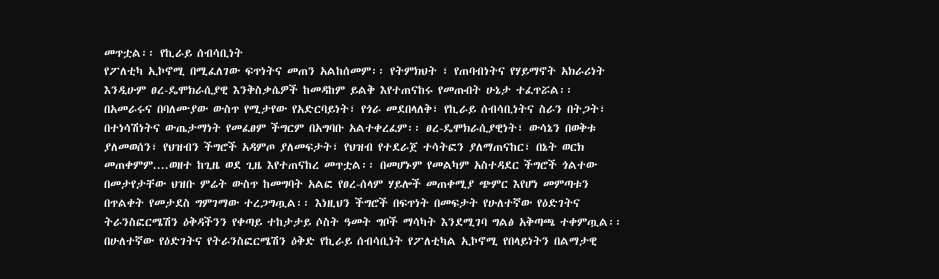መጥቷል፡፡ የኪራይ ሰብሳቢነት
የፖለቲካ ኢኮኖሚ በሚፈለገው ፍጥነትና መጠን አልከሰመም፡፡ የትምክህት ፣ የጠባብነትና የሃይማኖት አክራሪነት
እንዲሁም ፀረ-ዴሞክራሲያዊ እንቅስቃሴዎች ከመዳከም ይልቅ እየተጠናከሩ የመጡበት ሁኔታ ተፈጥሯል፡፡
በአመራሩና በባለሙያው ውስጥ የሚታየው የአድርባይነት፣ የጎራ መደበላለቅ፣ የኪራይ ሰብሳቢነትና ስራን በትጋት፣
በተነሳሽነትና ውጤታማነት የመፈፀም ችግርም በአግባቡ አልተቀረፈም፡፡ ፀረ-ዴሞክራሲያዊነት፣ ውሳኔን በወቅቱ
ያለመወሰን፣ የህዝብን ችግሮች አዳምጦ ያለመፍታት፣ የህዝብ የተደራጀ ተሳትፎን ያለማጠናከር፣ በኔት ወርክ
መጠቀምም....ወዘተ ከጊዜ ወደ ጊዜ እየተጠናከረ መጥቷል፡፡ በመሆኑም የመልካም አስተዳደር ችግሮች ጎልተው
በመታየታቸው ህዝቡ ምሬት ውስጥ ከመግባት አልፎ የፀረ-ሰላም ሃይሎች መጠቀሚያ ጭምር እየሆነ መምጣቱን
በጥልቀት የመታደስ ግምገማው ተረጋግጧል፡፡ እነዚህን ችግሮች በፍጥነት በመፍታት የሁለተኛው የዕድገትና
ትራንስፎርሜሽን ዕቅዳችንን የቀጣይ ተከታታይ ሶስት ዓመት ግቦች ማሳካት እንደሚገባ ግልፅ አቅጣጫ ተቀምጧል፡፡
በሁለተኛው የዕድገትና የትራንስፎርሜሽን ዕቅድ የኪራይ ሰብሳቢነት የፖለቲካል ኢኮኖሚ የበላይነትን በልማታዊ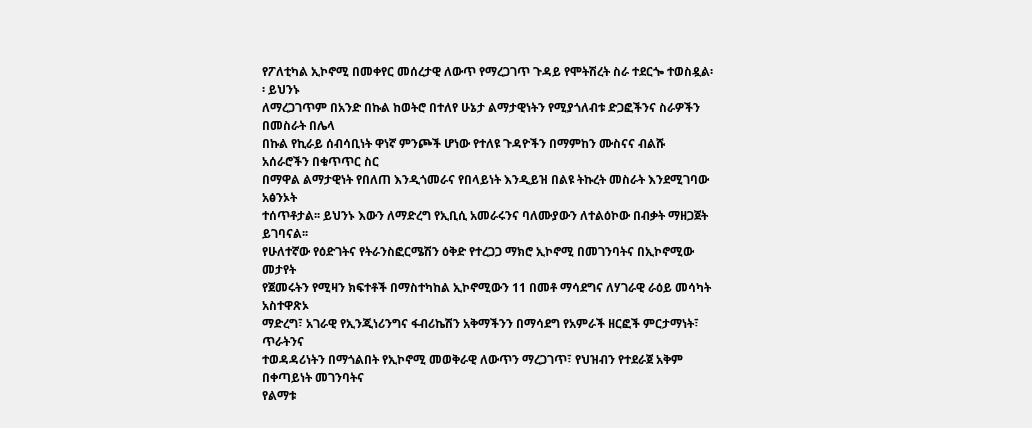የፖለቲካል ኢኮኖሚ በመቀየር መሰረታዊ ለውጥ የማረጋገጥ ጉዳይ የሞትሽረት ስራ ተደርጐ ተወስዷል፡፡ ይህንኑ
ለማረጋገጥም በአንድ በኩል ከወትሮ በተለየ ሁኔታ ልማታዊነትን የሚያጎለብቱ ድጋፎችንና ስራዎችን በመስራት በሌላ
በኩል የኪራይ ሰብሳቢነት ዋነኛ ምንጮች ሆነው የተለዩ ጉዳዮችን በማምከን ሙስናና ብልሹ አሰራሮችን በቁጥጥር ስር
በማዋል ልማታዊነት የበለጠ እንዲጎመራና የበላይነት እንዲይዝ በልዩ ትኩረት መስራት እንደሚገባው አፅንኦት
ተሰጥቶታል፡፡ ይህንኑ እውን ለማድረግ የኢቢሲ አመራሩንና ባለሙያውን ለተልዕኮው በብቃት ማዘጋጀት ይገባናል፡፡
የሁለተኛው የዕድገትና የትራንስፎርሜሽን ዕቅድ የተረጋጋ ማክሮ ኢኮኖሚ በመገንባትና በኢኮኖሚው መታየት
የጀመሩትን የሚዛን ክፍተቶች በማስተካከል ኢኮኖሚውን 11 በመቶ ማሳደግና ለሃገራዊ ራዕይ መሳካት አስተዋጽኦ
ማድረግ፣ አገራዊ የኢንጂነሪንግና ፋብሪኬሽን አቅማችንን በማሳደግ የአምራች ዘርፎች ምርታማነት፣ ጥራትንና
ተወዳዳሪነትን በማጎልበት የኢኮኖሚ መወቅራዊ ለውጥን ማረጋገጥ፣ የህዝብን የተደራጀ አቅም በቀጣይነት መገንባትና
የልማቱ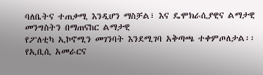ባለቤትና ተጠቃሚ እንዲሆን ማስቻል፣ እና ዴሞክራሲያዊና ልማታዊ መንግስትን በማጠናከር ልማታዊ
የፖለቲካ ኢኮኖሚን መገንባት እንደሚገባ አቅጣጫ ተቀምጦለታል፡፡ የኢቢሲ አመራርና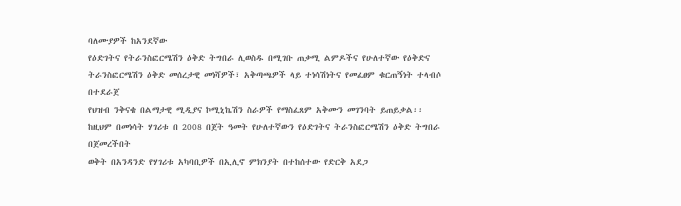ባለሙያዎች ከአንደኛው
የዕድገትና የትራንስፎርሜሽን ዕቅድ ትግበራ ሊወስዱ በሚገቡ ጠቃሚ ልምዶችና የሁለተኛው የዕቅድና
ትራንስፎርሜሽን ዕቅድ መሰረታዊ መነሻዎች፣ አቅጣጫዎች ላይ ተነሳሽነትና የመፈፀም ቁርጠኝነት ተላብሶ በተደራጀ
የህዝብ ንቅናቄ በልማታዊ ሚዲያና ኮሚኒኬሽን ስራዎች የማስፈጸም አቅሙን መገንባት ይጠይቃል፡፡
ከዚህም በመነሳት ሃገሪቱ በ 2008 በጀት ዓመት የሁለተኛውን የዕድገትና ትራንስፎርሜሽን ዕቅድ ትግበራ በጀመረችበት
ወቅት በአንዳንድ የሃገሪቱ አካባቢዎች በኢሊኖ ምክንያት በተከሰተው የድርቅ አደጋ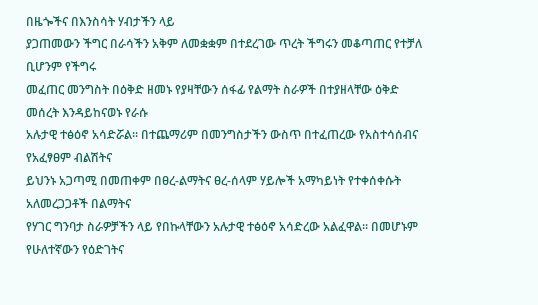በዜጐችና በእንስሳት ሃብታችን ላይ
ያጋጠመውን ችግር በራሳችን አቅም ለመቋቋም በተደረገው ጥረት ችግሩን መቆጣጠር የተቻለ ቢሆንም የችግሩ
መፈጠር መንግስት በዕቅድ ዘመኑ የያዛቸውን ሰፋፊ የልማት ስራዎች በተያዘላቸው ዕቅድ መሰረት እንዳይከናወኑ የራሱ
አሉታዊ ተፅዕኖ አሳድሯል፡፡ በተጨማሪም በመንግስታችን ውስጥ በተፈጠረው የአስተሳሰብና የአፈፃፀም ብልሽትና
ይህንኑ አጋጣሚ በመጠቀም በፀረ-ልማትና ፀረ-ሰላም ሃይሎች አማካይነት የተቀሰቀሱት አለመረጋጋቶች በልማትና
የሃገር ግንባታ ስራዎቻችን ላይ የበኩላቸውን አሉታዊ ተፅዕኖ አሳድረው አልፈዋል፡፡ በመሆኑም የሁለተኛውን የዕድገትና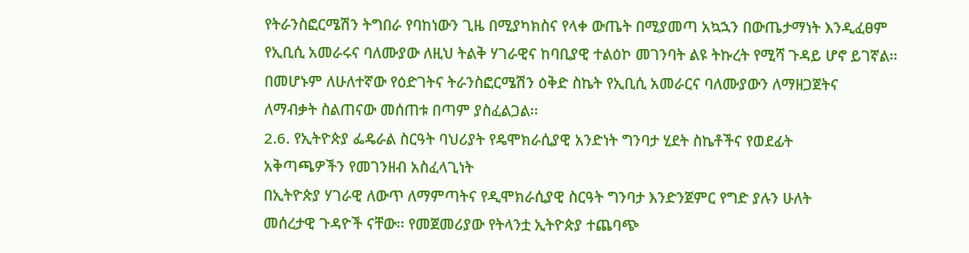የትራንስፎርሜሽን ትግበራ የባከነውን ጊዜ በሚያካክስና የላቀ ውጤት በሚያመጣ አኳኋን በውጤታማነት እንዲፈፀም
የኢቢሲ አመራሩና ባለሙያው ለዚህ ትልቅ ሃገራዊና ከባቢያዊ ተልዕኮ መገንባት ልዩ ትኩረት የሚሻ ጉዳይ ሆኖ ይገኛል፡፡
በመሆኑም ለሁለተኛው የዕድገትና ትራንስፎርሜሽን ዕቅድ ስኬት የኢቢሲ አመራርና ባለሙያውን ለማዘጋጀትና
ለማብቃት ስልጠናው መሰጠቱ በጣም ያስፈልጋል፡፡
2.6. የኢትዮጵያ ፌዴራል ስርዓት ባህሪያት የዴሞክራሲያዊ አንድነት ግንባታ ሂደት ስኬቶችና የወደፊት
አቅጣጫዎችን የመገንዘብ አስፈላጊነት
በኢትዮጵያ ሃገራዊ ለውጥ ለማምጣትና የዲሞክራሲያዊ ስርዓት ግንባታ እንድንጀምር የግድ ያሉን ሁለት
መሰረታዊ ጉዳዮች ናቸው፡፡ የመጀመሪያው የትላንቷ ኢትዮጵያ ተጨባጭ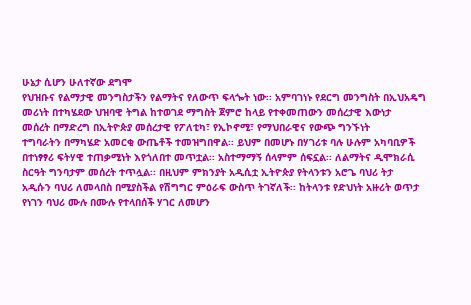ሁኔታ ሲሆን ሁለተኛው ደግሞ
የህዝቡና የልማታዊ መንግስታችን የልማትና የለውጥ ፍላጐት ነው፡፡ አምባገነኑ የደርግ መንግስት በኢህአዴግ
መሪነት በተካሄደው ህዝባዊ ትግል ከተወገደ ማግስት ጀምሮ ከላይ የተቀመጠውን መሰረታዊ እውነታ
መሰረት በማድረግ በኢትዮጵያ መሰረታዊ የፖለቲካ፣ የኢኮኖሚ፣ የማህበራዊና የውጭ ግንኙነት
ተግባራትን በማካሄድ አመርቂ ውጤቶች ተመዝግበዋል፡፡ ይህም በመሆኑ በሃገሪቱ ባሉ ሁሉም አካባቢዎች
በተነፃፃሪ ፍትሃዊ ተጠቃሚነት እየጎለበተ መጥቷል፡፡ አስተማማኝ ሰላምም ሰፍኗል፡፡ ለልማትና ዲሞክራሲ
ስርዓት ግንባታም መሰረት ተጥሏል፡፡ በዚህም ምክንያት አዲሲቷ ኢትዮጵያ የትላንቱን አሮጌ ባህሪ ትታ
አዲሱን ባህሪ ለመላበስ በሚያስችል የሽግግር ምዕራፍ ውስጥ ትገኛለች፡፡ ከትላንቱ የድህነት አዙሪት ወጥታ
የነገን ባህሪ ሙሉ በሙሉ የተላበሰች ሃገር ለመሆን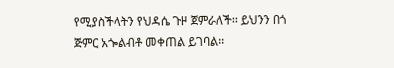የሚያስችላትን የህዳሴ ጉዞ ጀምራለች፡፡ ይህንን በጎ
ጅምር አጐልብቶ መቀጠል ይገባል፡፡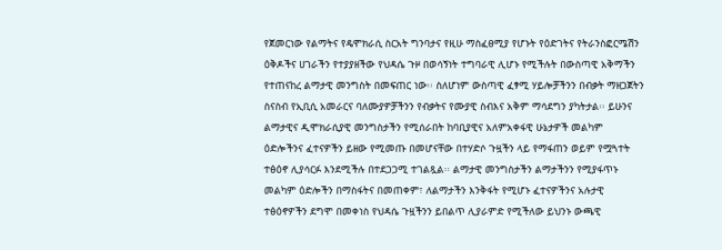የጀመርነው የልማትና የዴሞክራሲ ስርአት ግንባታና የዚሁ ማስፈፀሚያ የሆኑት የዕድገትና የትራንስፎርሜሽን
ዕቅዶችና ሀገራችን የተያያዘችው የህዳሴ ጉዞ በወሳኝነት ተግባራዊ ሊሆኑ የሚችሉት በውስጣዊ አቅማችን
የተጠናከረ ልማታዊ መንግስት በመፍጠር ነው፡፡ ስለሆነም ውስጣዊ ፈፃሚ ሃይሎቻችንን በብቃት ማዘጋጀትን
ስናስብ የኢቢሲ አመራርና ባለሙያዎቻችንን የብቃትና የሙያዊ ስብእና አቅም ማሳደግን ያካትታል፡፡ ይሁንና
ልማታዊና ዲሞክራሲያዊ መንግስታችን የሚሰራበት ከባቢያዊና አለምአቀፋዊ ሁኔታዎች መልካም
ዕድሎችንና ፈተናዎችን ይዘው የሚመጡ በመሆናቸው በተሃድሶ ጉዟችን ላይ የማፋጠን ወይም የሟጓተት
ተፅዕኖ ሊያሳርፉ እንደሚችሉ በተደጋጋሚ ተገልጿል፡፡ ልማታዊ መንግስታችን ልማታችንን የሚያፋጥኑ
መልካም ዕድሎችን በማስፋትና በመጠቀም፣ ለልማታችን እንቅፋት የሚሆኑ ፈተናዎችንና አሉታዊ
ተፅዕኖዎችን ደግሞ በመቀነስ የህዳሴ ጉዟችንን ይበልጥ ሊያራምድ የሚችለው ይህንኑ ውጫዊ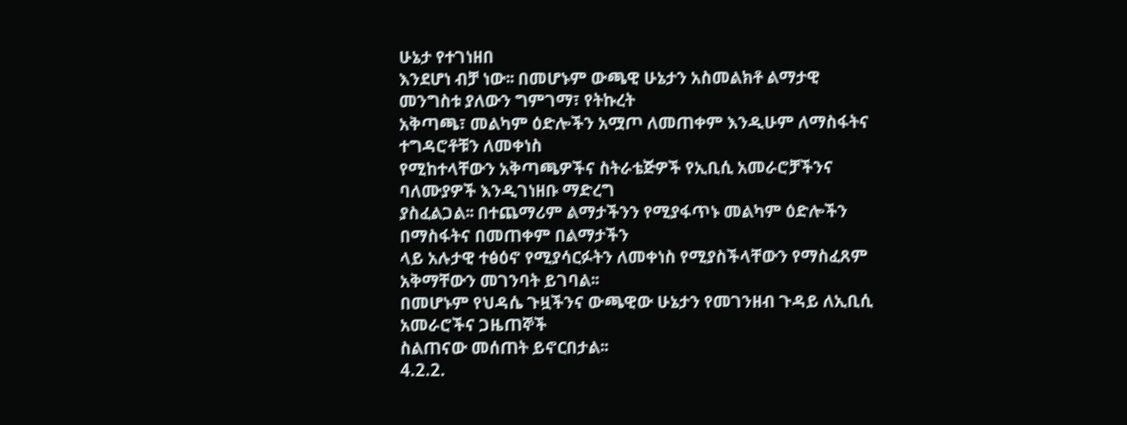ሁኔታ የተገነዘበ
እንደሆነ ብቻ ነው፡፡ በመሆኑም ውጫዊ ሁኔታን አስመልክቶ ልማታዊ መንግስቱ ያለውን ግምገማ፣ የትኩረት
አቅጣጫ፣ መልካም ዕድሎችን አሟጦ ለመጠቀም እንዲሁም ለማስፋትና ተግዳሮቶቹን ለመቀነስ
የሚከተላቸውን አቅጣጫዎችና ስትራቴጅዎች የኢቢሲ አመራሮቻችንና ባለሙያዎች እንዲገነዘቡ ማድረግ
ያስፈልጋል፡፡ በተጨማሪም ልማታችንን የሚያፋጥኑ መልካም ዕድሎችን በማስፋትና በመጠቀም በልማታችን
ላይ አሉታዊ ተፅዕኖ የሚያሳርፉትን ለመቀነስ የሚያስችላቸውን የማስፈጸም አቅማቸውን መገንባት ይገባል፡፡
በመሆኑም የህዳሴ ጉዟችንና ውጫዊው ሁኔታን የመገንዘብ ጉዳይ ለኢቢሲ አመራሮችና ጋዜጠኞች
ስልጠናው መሰጠት ይኖርበታል፡፡
4.2.2.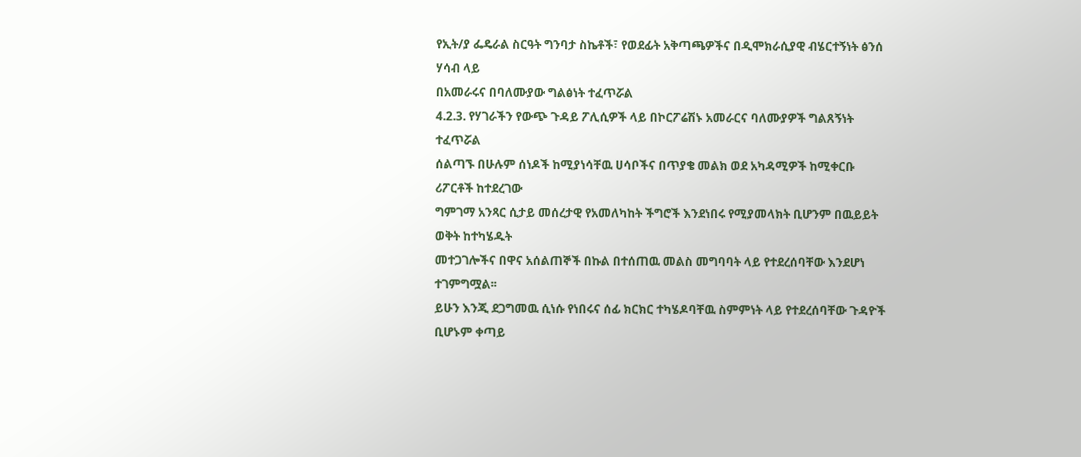የኢት/ያ ፌዴራል ስርዓት ግንባታ ስኬቶች፣ የወደፊት አቅጣጫዎችና በዲሞክራሲያዊ ብሄርተኝነት ፅንሰ ሃሳብ ላይ
በአመራሩና በባለሙያው ግልፅነት ተፈጥሯል
4.2.3. የሃገራችን የውጭ ጉዳይ ፖሊሲዎች ላይ በኮርፖሬሽኑ አመራርና ባለሙያዎች ግልጸኝነት ተፈጥሯል
ሰልጣኙ በሁሉም ሰነዶች ከሚያነሳቸዉ ሀሳቦችና በጥያቄ መልክ ወደ አካዳሚዎች ከሚቀርቡ ሪፖርቶች ከተደረገው
ግምገማ አንጻር ሲታይ መሰረታዊ የአመለካከት ችግሮች እንደነበሩ የሚያመላክት ቢሆንም በዉይይት ወቅት ከተካሄዱት
መተጋገሎችና በዋና አሰልጠኞች በኩል በተሰጠዉ መልስ መግባባት ላይ የተደረሰባቸው እንደሆነ ተገምግሟል፡፡
ይሁን እንጂ ደጋግመዉ ሲነሱ የነበሩና ሰፊ ክርክር ተካሄዶባቸዉ ስምምነት ላይ የተደረሰባቸው ጉዳዮች ቢሆኑም ቀጣይ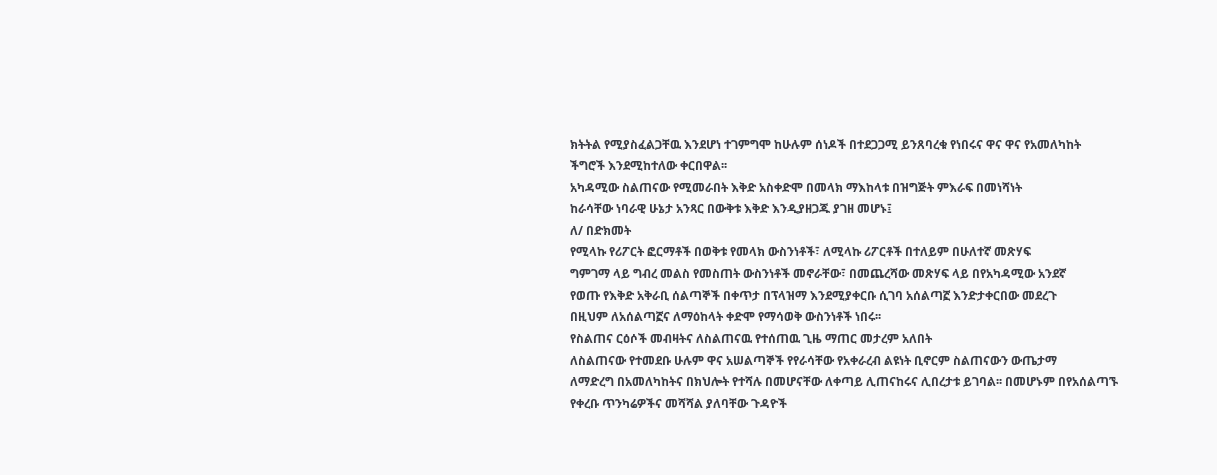ክትትል የሚያስፈልጋቸዉ እንደሆነ ተገምግሞ ከሁሉም ሰነዶች በተደጋጋሚ ይንጸባረቁ የነበሩና ዋና ዋና የአመለካከት
ችግሮች እንደሚከተለው ቀርበዋል፡፡
አካዳሚው ስልጠናው የሚመራበት እቅድ አስቀድሞ በመላክ ማእከላቱ በዝግጅት ምእራፍ በመነሻነት
ከራሳቸው ነባራዊ ሁኔታ አንጻር በውቅቱ እቅድ እንዲያዘጋጁ ያገዘ መሆኑ፤
ለ/ በድክመት
የሚላኩ የሪፖርት ፎርማቶች በወቅቱ የመላክ ውስንነቶች፣ ለሚላኩ ሪፖርቶች በተለይም በሁለተኛ መጽሃፍ
ግምገማ ላይ ግብረ መልስ የመስጠት ውስንነቶች መኖራቸው፣ በመጨረሻው መጽሃፍ ላይ በየአካዳሚው አንደኛ
የወጡ የእቅድ አቅራቢ ሰልጣኞች በቀጥታ በፕላዝማ እንደሚያቀርቡ ሲገባ አሰልጣኟ እንድታቀርበው መደረጉ
በዚህም ለአሰልጣኟና ለማዕከላት ቀድሞ የማሳወቅ ውስንነቶች ነበሩ፡፡
የስልጠና ርዕሶች መብዛትና ለስልጠናዉ የተሰጠዉ ጊዜ ማጠር መታረም አለበት
ለስልጠናው የተመደቡ ሁሉም ዋና አሠልጣኞች የየራሳቸው የአቀራረብ ልዩነት ቢኖርም ስልጠናውን ውጤታማ
ለማድረግ በአመለካከትና በክህሎት የተሻሉ በመሆናቸው ለቀጣይ ሊጠናከሩና ሊበረታቱ ይገባል፡፡ በመሆኑም በየአሰልጣኙ
የቀረቡ ጥንካሬዎችና መሻሻል ያለባቸው ጉዳዮች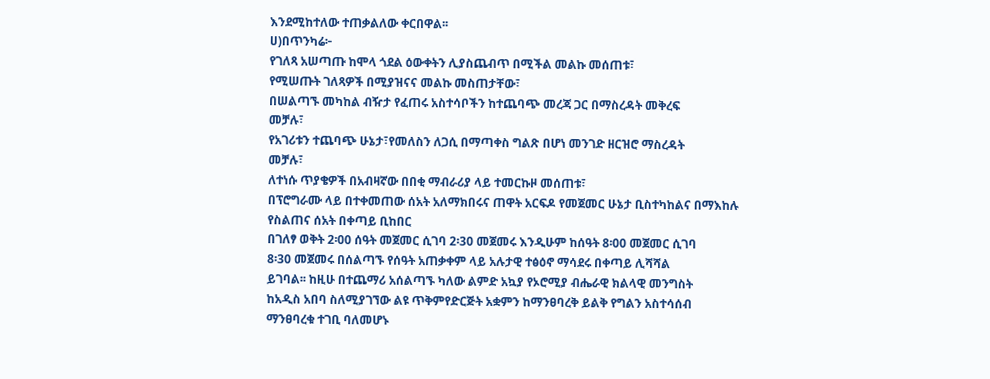እንደሚከተለው ተጠቃልለው ቀርበዋል፡፡
ሀ)በጥንካሬ፦
የገለጻ አሠጣጡ ከሞላ ጎደል ዕውቀትን ሊያስጨብጥ በሚችል መልኩ መሰጠቱ፣
የሚሠጡት ገለጻዎች በሚያዝናና መልኩ መስጠታቸው፣
በሠልጣኙ መካከል ብዥታ የፈጠሩ አስተሳቦችን ከተጨባጭ መረጃ ጋር በማስረዳት መቅረፍ
መቻሉ፣
የአገሪቱን ተጨባጭ ሁኔታ፣የመለስን ለጋሲ በማጣቀስ ግልጽ በሆነ መንገድ ዘርዝሮ ማስረዳት
መቻሉ፣
ለተነሱ ጥያቄዎች በአብዛኛው በበቂ ማብራሪያ ላይ ተመርኩዞ መሰጠቱ፣
በፕሮግራሙ ላይ በተቀመጠው ሰአት አለማክበሩና ጠዋት አርፍዶ የመጀመር ሁኔታ ቢስተካከልና በማእከሉ
የስልጠና ሰአት በቀጣይ ቢከበር
በገለፃ ወቅት 2፡00 ሰዓት መጀመር ሲገባ 2፡30 መጀመሩ እንዲሁም ከሰዓት 8፡00 መጀመር ሲገባ
8፡30 መጀመሩ በሰልጣኙ የሰዓት አጠቃቀም ላይ አሉታዊ ተፅዕኖ ማሳደሩ በቀጣይ ሊሻሻል
ይገባል፡፡ ከዚሁ በተጨማሪ አሰልጣኙ ካለው ልምድ አኳያ የኦሮሚያ ብሔራዊ ክልላዊ መንግስት
ከአዲስ አበባ ስለሚያገኘው ልዩ ጥቅምየድርጅት አቋምን ከማንፀባረቅ ይልቅ የግልን አስተሳሰብ
ማንፀባረቁ ተገቢ ባለመሆኑ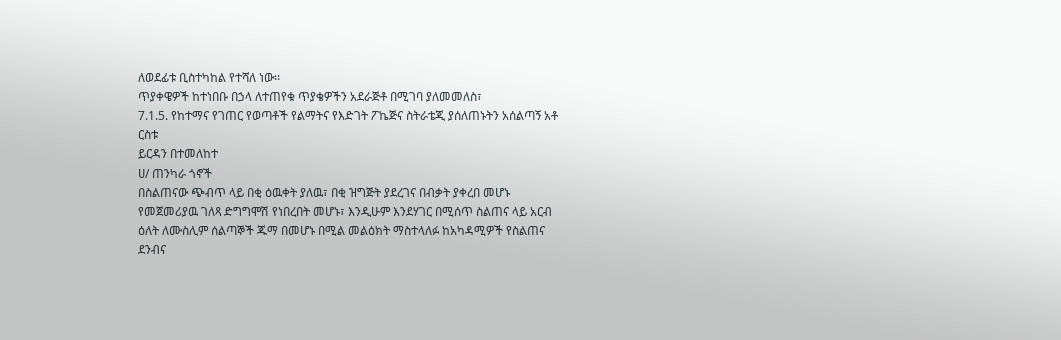ለወደፊቱ ቢስተካከል የተሻለ ነው፡፡
ጥያቀዌዎች ከተነበቡ በኃላ ለተጠየቁ ጥያቄዎችን አደራጅቶ በሚገባ ያለመመለስ፣
7.1.5. የከተማና የገጠር የወጣቶች የልማትና የእድገት ፖኬጅና ስትራቴጂ ያሰለጠኑትን አሰልጣኝ አቶ ርስቱ
ይርዳን በተመለከተ
ሀ/ ጠንካራ ጎኖች
በስልጠናው ጭብጥ ላይ በቂ ዕዉቀት ያለዉ፣ በቂ ዝግጅት ያደረገና በብቃት ያቀረበ መሆኑ
የመጀመሪያዉ ገለጻ ድግግሞሽ የነበረበት መሆኑ፣ እንዲሁም እንደሃገር በሚሰጥ ስልጠና ላይ አርብ
ዕለት ለሙስሊም ሰልጣኞች ጁማ በመሆኑ በሚል መልዕክት ማስተላለፉ ከአካዳሚዎች የስልጠና
ደንብና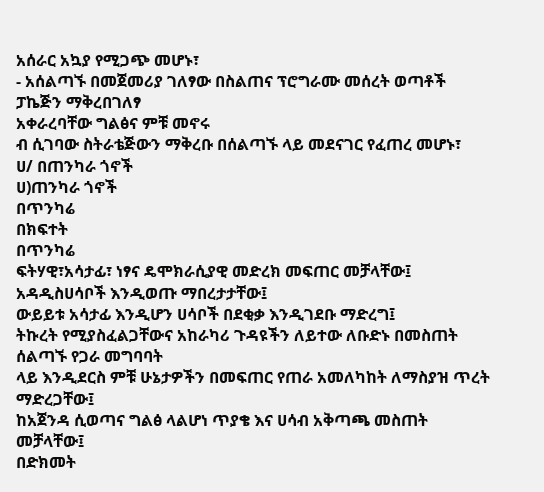አሰራር አኳያ የሚጋጭ መሆኑ፣
- አሰልጣኙ በመጀመሪያ ገለፃው በስልጠና ፕሮግራሙ መሰረት ወጣቶች ፓኬጅን ማቅረበገለፃ
አቀራረባቸው ግልፅና ምቹ መኖሩ
ብ ሲገባው ስትራቴጅውን ማቅረቡ በሰልጣኙ ላይ መደናገር የፈጠረ መሆኑ፣
ሀ/ በጠንካራ ጎኖች
ሀ)ጠንካራ ጎኖች
በጥንካሬ
በክፍተት
በጥንካሬ
ፍትሃዊ፣አሳታፊ፣ ነፃና ዴሞክራሲያዊ መድረክ መፍጠር መቻላቸው፤
አዳዲስሀሳቦች እንዲወጡ ማበረታታቸው፤
ውይይቱ አሳታፊ እንዲሆን ሀሳቦች በደቂቃ እንዲገደቡ ማድረግ፤
ትኩረት የሚያስፈልጋቸውና አከራካሪ ጉዳዩችን ለይተው ለቡድኑ በመስጠት ሰልጣኙ የጋራ መግባባት
ላይ እንዲደርስ ምቹ ሁኔታዎችን በመፍጠር የጠራ አመለካከት ለማስያዝ ጥረት ማድረጋቸው፤
ከአጀንዳ ሲወጣና ግልፅ ላልሆነ ጥያቄ እና ሀሳብ አቅጣጫ መስጠት መቻላቸው፤
በድክመት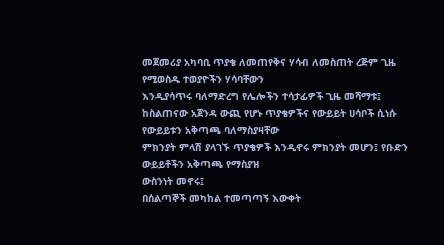መጀመሪያ አካባቢ ጥያቄ ለመጠየቅና ሃሳብ ለመስጠት ረጅም ጊዜ የሚወስዱ ተወያዮችን ሃሳባቸውን
እንዲያሳጥሩ ባለማድረግ የሌሎችን ተሳታፊዎች ጊዜ መሻማቱ፤
ከስልጠናው አጀንዳ ውጪ የሆኑ ጥያቄዎችና የውይይት ሀሳቦች ሲነሱ የውይይቱን አቅጣጫ ባለማስያዛቸው
ምክንያት ምላሽ ያላገኙ ጥያቄዎች እንዲኖሩ ምክንያት መሆን፤ የቡድን ውይይቶችን አቅጣጫ የማስያዝ
ውስንነት መኖሩ፤
በሰልጣኞች መካከል ተመጣጣኝ እውቀት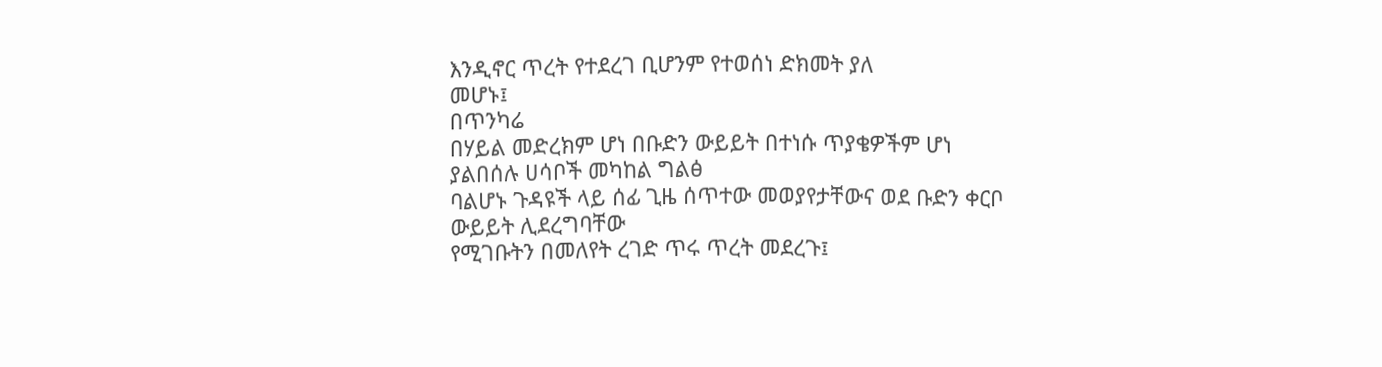እንዲኖር ጥረት የተደረገ ቢሆንም የተወሰነ ድክመት ያለ
መሆኑ፤
በጥንካሬ
በሃይል መድረክም ሆነ በቡድን ውይይት በተነሱ ጥያቄዎችም ሆነ ያልበሰሉ ሀሳቦች መካከል ግልፅ
ባልሆኑ ጉዳዩች ላይ ሰፊ ጊዜ ሰጥተው መወያየታቸውና ወደ ቡድን ቀርቦ ውይይት ሊደረግባቸው
የሚገቡትን በመለየት ረገድ ጥሩ ጥረት መደረጉ፤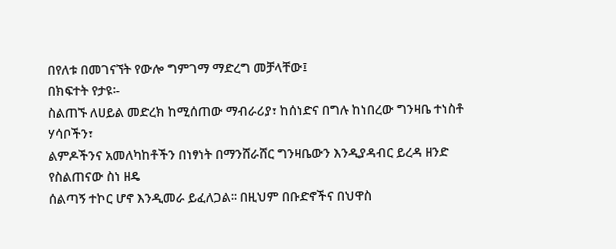በየለቱ በመገናኘት የውሎ ግምገማ ማድረግ መቻላቸው፤
በክፍተት የታዩ፡-
ስልጠኙ ለሀይል መድረክ ከሚሰጠው ማብራሪያ፣ ከሰነድና በግሉ ከነበረው ግንዛቤ ተነስቶ ሃሳቦችን፣
ልምዶችንና አመለካከቶችን በነፃነት በማንሸራሸር ግንዛቤውን እንዲያዳብር ይረዳ ዘንድ የስልጠናው ስነ ዘዴ
ሰልጣኝ ተኮር ሆኖ እንዲመራ ይፈለጋል፡፡ በዚህም በቡድኖችና በህዋስ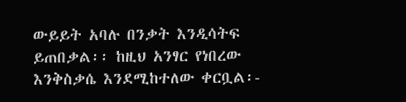ውይይት አባሉ በንቃት እንዲሳትፍ
ይጠበቃል፡፡ ከዚህ አንፃር የነበረው እንቅስቃሴ እንደሚከተለው ቀርቧል፡-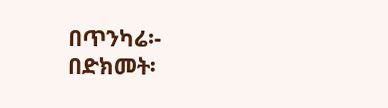በጥንካሬ፡-
በድክመት፡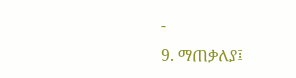-
9. ማጠቃለያ፤